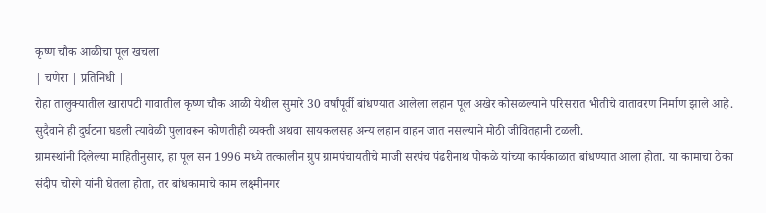कृष्ण चौक आळीचा पूल खचला
| चणेरा | प्रतिनिधी |
रोहा तालुक्यातील खारापटी गावातील कृष्ण चौक आळी येथील सुमारे 30 वर्षांपूर्वी बांधण्यात आलेला लहान पूल अखेर कोसळल्याने परिसरात भीतीचे वातावरण निर्माण झाले आहे. सुदैवाने ही दुर्घटना घडली त्यावेळी पुलावरून कोणतीही व्यक्ती अथवा सायकलसह अन्य लहान वाहन जात नसल्याने मोठी जीवितहानी टळली.
ग्रामस्थांनी दिलेल्या माहितीनुसार, हा पूल सन 1996 मध्ये तत्कालीन ग्रुप ग्रामपंचायतीचे माजी सरपंच पंढरीनाथ पोकळे यांच्या कार्यकाळात बांधण्यात आला होता. या कामाचा ठेका संदीप चोरगे यांनी घेतला होता, तर बांधकामाचे काम लक्ष्मीनगर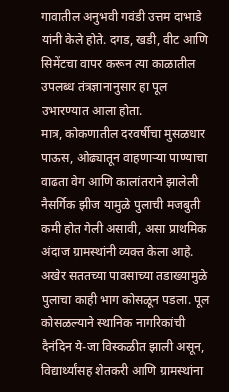गावातील अनुभवी गवंडी उत्तम दाभाडे यांनी केले होते. दगड, खडी, वीट आणि सिमेंटचा वापर करून त्या काळातील उपलब्ध तंत्रज्ञानानुसार हा पूल उभारण्यात आला होता.
मात्र, कोकणातील दरवर्षीचा मुसळधार पाऊस, ओढ्यातून वाहणाऱ्या पाण्याचा वाढता वेग आणि कालांतराने झालेली नैसर्गिक झीज यामुळे पुलाची मजबुती कमी होत गेली असावी, असा प्राथमिक अंदाज ग्रामस्थांनी व्यक्त केला आहे. अखेर सततच्या पावसाच्या तडाख्यामुळे पुलाचा काही भाग कोसळून पडला. पूल कोसळल्याने स्थानिक नागरिकांची दैनंदिन ये-जा विस्कळीत झाली असून, विद्यार्थ्यांसह शेतकरी आणि ग्रामस्थांना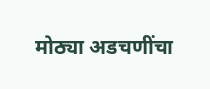मोठ्या अडचणींचा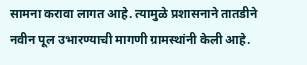सामना करावा लागत आहे. त्यामुळे प्रशासनाने तातडीने नवीन पूल उभारण्याची मागणी ग्रामस्थांनी केली आहे.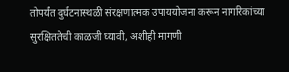तोपर्यंत दुर्घटनास्थळी संरक्षणात्मक उपाययोजना करून नागरिकांच्या सुरक्षिततेची काळजी घ्यावी, अशीही मागणी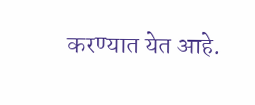करण्यात येत आहे.